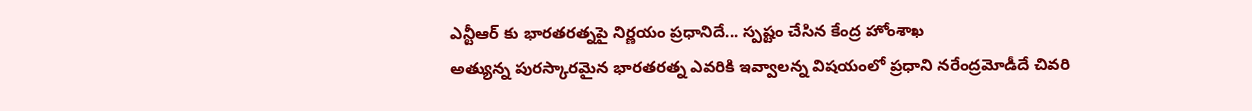ఎన్టీఆర్ కు భారతరత్నపై నిర్ణయం ప్రధానిదే... స్పష్టం చేసిన కేంద్ర హోంశాఖ
అత్యున్న పురస్కారమైన భారతరత్న ఎవరికి ఇవ్వాలన్న విషయంలో ప్రధాని నరేంద్రమోడీదే చివరి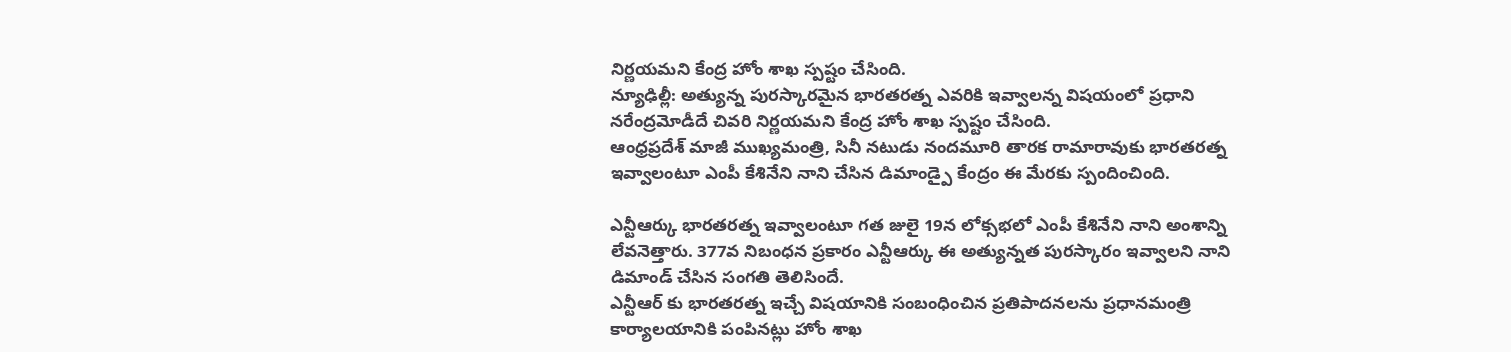నిర్ణయమని కేంద్ర హోం శాఖ స్పష్టం చేసింది.
న్యూఢిల్లీ: అత్యున్న పురస్కారమైన భారతరత్న ఎవరికి ఇవ్వాలన్న విషయంలో ప్రధాని నరేంద్రమోడీదే చివరి నిర్ణయమని కేంద్ర హోం శాఖ స్పష్టం చేసింది.
ఆంధ్రప్రదేశ్ మాజీ ముఖ్యమంత్రి, సినీ నటుడు నందమూరి తారక రామారావుకు భారతరత్న ఇవ్వాలంటూ ఎంపీ కేశినేని నాని చేసిన డిమాండ్పై కేంద్రం ఈ మేరకు స్పందించింది.

ఎన్టీఆర్కు భారతరత్న ఇవ్వాలంటూ గత జులై 19న లోక్సభలో ఎంపీ కేశినేని నాని అంశాన్ని లేవనెత్తారు. 377వ నిబంధన ప్రకారం ఎన్టీఆర్కు ఈ అత్యున్నత పురస్కారం ఇవ్వాలని నాని డిమాండ్ చేసిన సంగతి తెలిసిందే.
ఎన్టీఆర్ కు భారతరత్న ఇచ్చే విషయానికి సంబంధించిన ప్రతిపాదనలను ప్రధానమంత్రి కార్యాలయానికి పంపినట్లు హోం శాఖ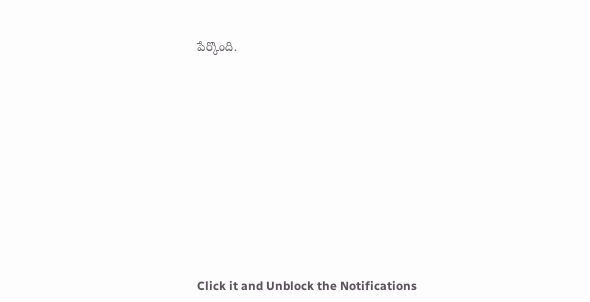పేర్కొంది.












Click it and Unblock the Notifications